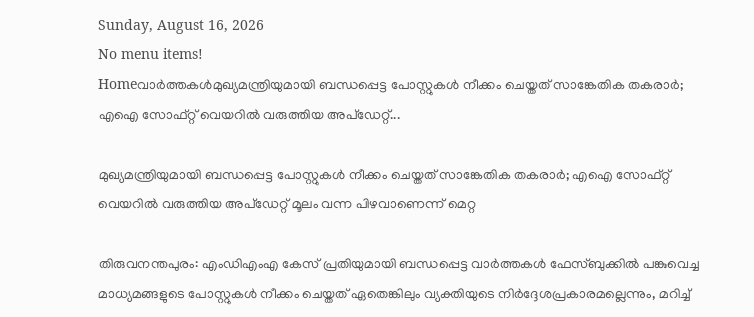Sunday, August 16, 2026
No menu items!
Homeവാർത്തകൾമുഖ്യമന്ത്രിയുമായി ബന്ധപ്പെട്ട പോസ്റ്റുകള്‍ നീക്കം ചെയ്തത് സാങ്കേതിക തകരാര്‍; എഐ സോഫ്റ്റ് വെയറില്‍ വരുത്തിയ അപ്ഡേറ്റ്...

മുഖ്യമന്ത്രിയുമായി ബന്ധപ്പെട്ട പോസ്റ്റുകള്‍ നീക്കം ചെയ്തത് സാങ്കേതിക തകരാര്‍; എഐ സോഫ്റ്റ് വെയറില്‍ വരുത്തിയ അപ്ഡേറ്റ് മൂലം വന്ന പിഴവാണെന്ന് മെറ്റ

തിരുവനന്തപുരം: എംഡിഎംഎ കേസ് പ്രതിയുമായി ബന്ധപ്പെട്ട വാര്‍ത്തകള്‍ ഫേസ്ബുക്കില്‍ പങ്കുവെച്ച മാധ്യമങ്ങളുടെ പോസ്റ്റുകള്‍ നീക്കം ചെയ്തത് ഏതെങ്കിലും വ്യക്തിയുടെ നിര്‍ദ്ദേശപ്രകാരമല്ലെന്നും, മറിച്ച്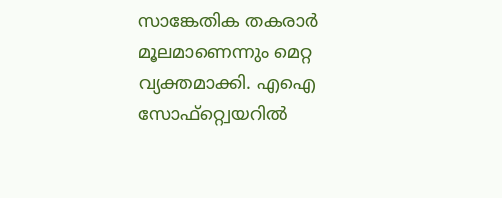സാങ്കേതിക തകരാര്‍ മൂലമാണെന്നും മെറ്റ വ്യക്തമാക്കി. എഐ സോഫ്റ്റ്വെയറില്‍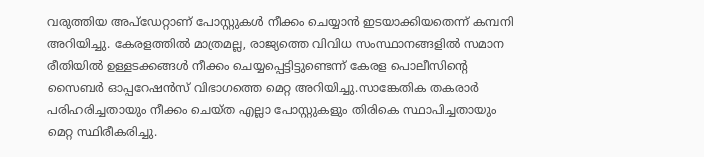വരുത്തിയ അപ്ഡേറ്റാണ് പോസ്റ്റുകള്‍ നീക്കം ചെയ്യാന്‍ ഇടയാക്കിയതെന്ന് കമ്പനി അറിയിച്ചു. കേരളത്തില്‍ മാത്രമല്ല, രാജ്യത്തെ വിവിധ സംസ്ഥാനങ്ങളില്‍ സമാന രീതിയില്‍ ഉള്ളടക്കങ്ങള്‍ നീക്കം ചെയ്യപ്പെട്ടിട്ടുണ്ടെന്ന് കേരള പൊലീസിന്റെ സൈബര്‍ ഓപ്പറേഷന്‍സ് വിഭാഗത്തെ മെറ്റ അറിയിച്ചു.സാങ്കേതിക തകരാര്‍ പരിഹരിച്ചതായും നീക്കം ചെയ്ത എല്ലാ പോസ്റ്റുകളും തിരികെ സ്ഥാപിച്ചതായും മെറ്റ സ്ഥിരീകരിച്ചു.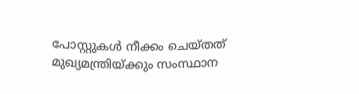പോസ്റ്റുകള്‍ നീക്കം ചെയ്തത് മുഖ്യമന്ത്രിയ്ക്കും സംസ്ഥാന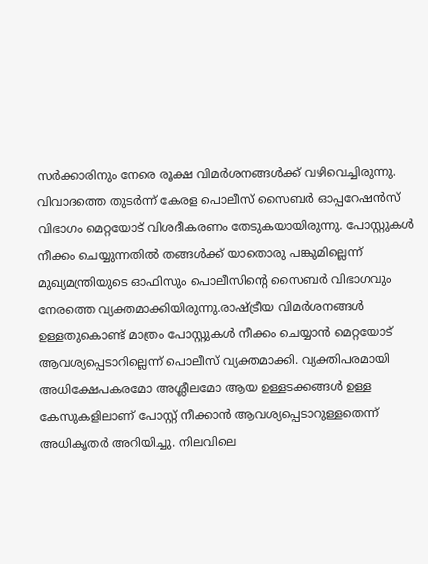സര്‍ക്കാരിനും നേരെ രൂക്ഷ വിമര്‍ശനങ്ങള്‍ക്ക് വഴിവെച്ചിരുന്നു. വിവാദത്തെ തുടര്‍ന്ന് കേരള പൊലീസ് സൈബര്‍ ഓപ്പറേഷന്‍സ് വിഭാഗം മെറ്റയോട് വിശദീകരണം തേടുകയായിരുന്നു. പോസ്റ്റുകള്‍ നീക്കം ചെയ്യുന്നതില്‍ തങ്ങള്‍ക്ക് യാതൊരു പങ്കുമില്ലെന്ന് മുഖ്യമന്ത്രിയുടെ ഓഫിസും പൊലീസിന്റെ സൈബര്‍ വിഭാഗവും നേരത്തെ വ്യക്തമാക്കിയിരുന്നു.രാഷ്ട്രീയ വിമര്‍ശനങ്ങള്‍ ഉള്ളതുകൊണ്ട് മാത്രം പോസ്റ്റുകള്‍ നീക്കം ചെയ്യാന്‍ മെറ്റയോട് ആവശ്യപ്പെടാറില്ലെന്ന് പൊലീസ് വ്യക്തമാക്കി. വ്യക്തിപരമായി അധിക്ഷേപകരമോ അശ്ലീലമോ ആയ ഉള്ളടക്കങ്ങള്‍ ഉള്ള കേസുകളിലാണ് പോസ്റ്റ് നീക്കാന്‍ ആവശ്യപ്പെടാറുള്ളതെന്ന് അധികൃതര്‍ അറിയിച്ചു. നിലവിലെ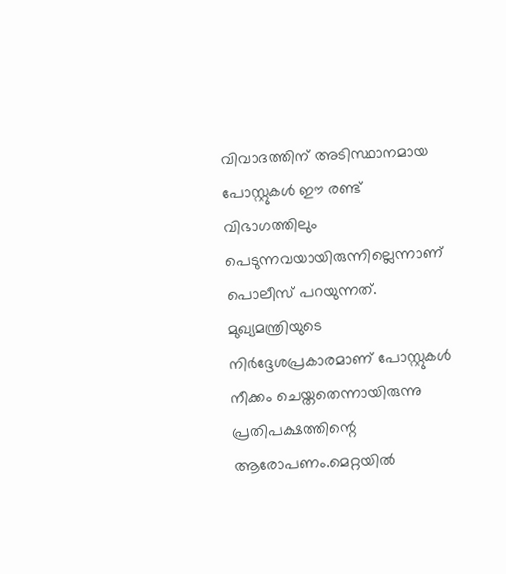വിവാദത്തിന് അടിസ്ഥാനമായ പോസ്റ്റുകള്‍ ഈ രണ്ട് വിഭാഗത്തിലും പെടുന്നവയായിരുന്നില്ലെന്നാണ് പൊലീസ് പറയുന്നത്. മുഖ്യമന്ത്രിയുടെ നിര്‍ദ്ദേശപ്രകാരമാണ് പോസ്റ്റുകള്‍ നീക്കം ചെയ്തതെന്നായിരുന്നു പ്രതിപക്ഷത്തിന്റെ ആരോപണം.മെറ്റയില്‍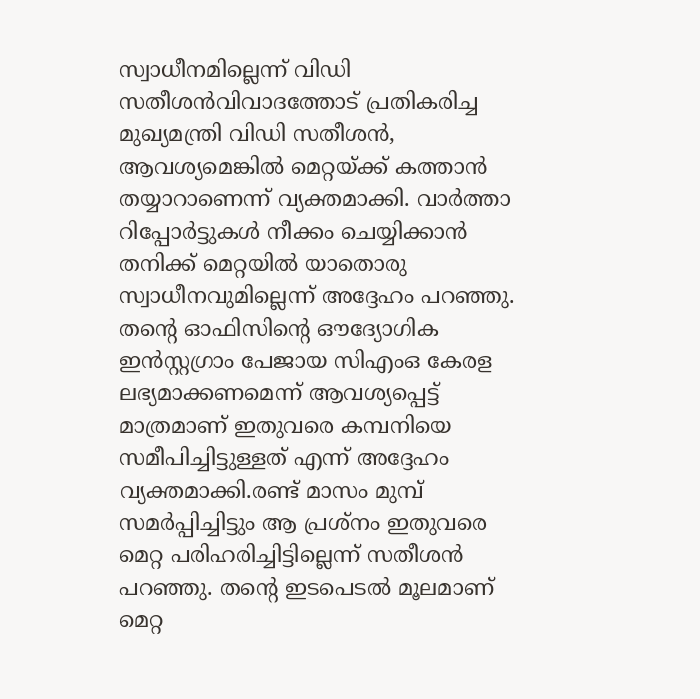സ്വാധീനമില്ലെന്ന് വിഡി സതീശന്‍വിവാദത്തോട് പ്രതികരിച്ച മുഖ്യമന്ത്രി വിഡി സതീശന്‍, ആവശ്യമെങ്കില്‍ മെറ്റയ്ക്ക് കത്താന്‍ തയ്യാറാണെന്ന് വ്യക്തമാക്കി. വാര്‍ത്താ റിപ്പോര്‍ട്ടുകള്‍ നീക്കം ചെയ്യിക്കാന്‍ തനിക്ക് മെറ്റയില്‍ യാതൊരു സ്വാധീനവുമില്ലെന്ന് അദ്ദേഹം പറഞ്ഞു. തന്റെ ഓഫിസിന്റെ ഔദ്യോഗിക ഇന്‍സ്റ്റഗ്രാം പേജായ സിഎംഒ കേരള ലഭ്യമാക്കണമെന്ന് ആവശ്യപ്പെട്ട് മാത്രമാണ് ഇതുവരെ കമ്പനിയെ സമീപിച്ചിട്ടുള്ളത് എന്ന് അദ്ദേഹം വ്യക്തമാക്കി.രണ്ട് മാസം മുമ്പ് സമര്‍പ്പിച്ചിട്ടും ആ പ്രശ്‌നം ഇതുവരെ മെറ്റ പരിഹരിച്ചിട്ടില്ലെന്ന് സതീശന്‍ പറഞ്ഞു. തന്റെ ഇടപെടല്‍ മൂലമാണ് മെറ്റ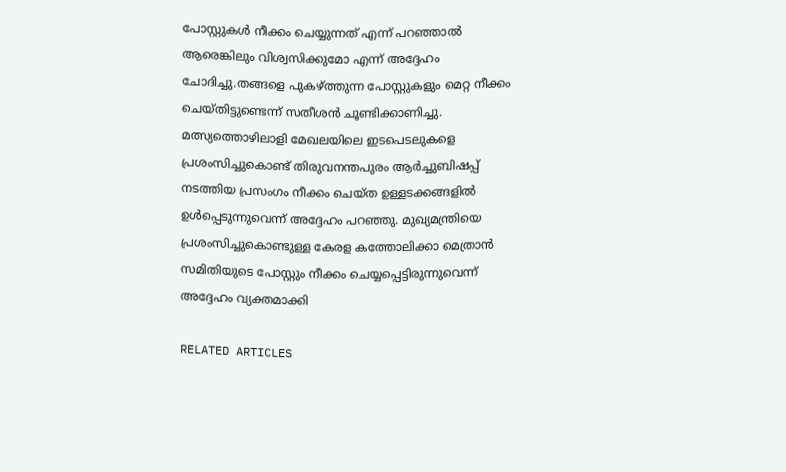പോസ്റ്റുകള്‍ നീക്കം ചെയ്യുന്നത് എന്ന് പറഞ്ഞാല്‍ ആരെങ്കിലും വിശ്വസിക്കുമോ എന്ന് അദ്ദേഹം ചോദിച്ചു.തങ്ങളെ പുകഴ്ത്തുന്ന പോസ്റ്റുകളും മെറ്റ നീക്കം ചെയ്തിട്ടുണ്ടെന്ന് സതീശന്‍ ചൂണ്ടിക്കാണിച്ചു. മത്സ്യത്തൊഴിലാളി മേഖലയിലെ ഇടപെടലുകളെ പ്രശംസിച്ചുകൊണ്ട് തിരുവനന്തപുരം ആര്‍ച്ചുബിഷപ്പ് നടത്തിയ പ്രസംഗം നീക്കം ചെയ്ത ഉള്ളടക്കങ്ങളില്‍ ഉള്‍പ്പെടുന്നുവെന്ന് അദ്ദേഹം പറഞ്ഞു. മുഖ്യമന്ത്രിയെ പ്രശംസിച്ചുകൊണ്ടുള്ള കേരള കത്തോലിക്കാ മെത്രാന്‍ സമിതിയുടെ പോസ്റ്റും നീക്കം ചെയ്യപ്പെട്ടിരുന്നുവെന്ന് അദ്ദേഹം വ്യക്തമാക്കി

RELATED ARTICLES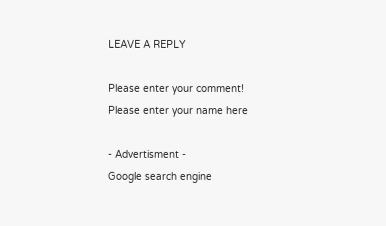LEAVE A REPLY

Please enter your comment!
Please enter your name here

- Advertisment -
Google search engine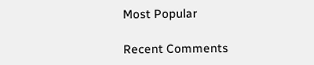Most Popular

Recent Comments